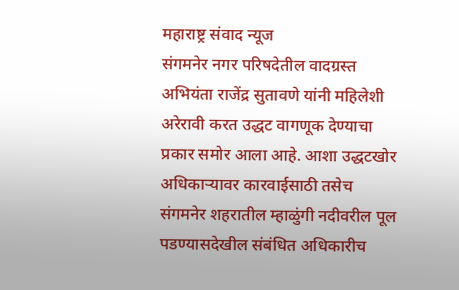महाराष्ट्र संवाद न्यूज
संगमनेर नगर परिषदेतील वादग्रस्त अभियंता राजेंद्र सुतावणे यांनी महिलेशी अरेरावी करत उद्धट वागणूक देण्याचा प्रकार समोर आला आहे. आशा उद्धटखोर अधिकाऱ्यावर कारवाईसाठी तसेच संगमनेर शहरातील म्हाळुंगी नदीवरील पूल पडण्यासदेखील संबंधित अधिकारीच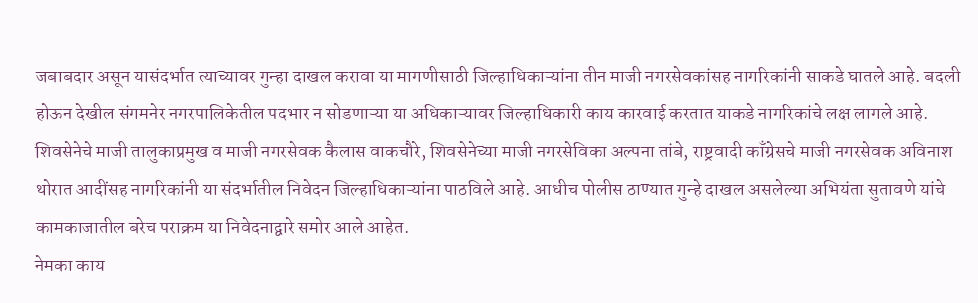जबाबदार असून यासंदर्भात त्याच्यावर गुन्हा दाखल करावा या मागणीसाठी जिल्हाधिकाऱ्यांना तीन माजी नगरसेवकांसह नागरिकांनी साकडे घातले आहे. बदली होऊन देखील संगमनेर नगरपालिकेतील पदभार न सोडणाऱ्या या अधिकाऱ्यावर जिल्हाधिकारी काय कारवाई करतात याकडे नागरिकांचे लक्ष लागले आहे.
शिवसेनेचे माजी तालुकाप्रमुख व माजी नगरसेवक कैलास वाकचौरे, शिवसेनेच्या माजी नगरसेविका अल्पना तांबे, राष्ट्रवादी काँग्रेसचे माजी नगरसेवक अविनाश थोरात आदींसह नागरिकांनी या संदर्भातील निवेदन जिल्हाधिकाऱ्यांना पाठविले आहे. आधीच पोलीस ठाण्यात गुन्हे दाखल असलेल्या अभियंता सुतावणे यांचे कामकाजातील बरेच पराक्रम या निवेदनाद्वारे समोर आले आहेत.
नेमका काय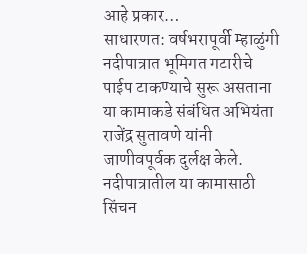आहे प्रकार…
साधारणत: वर्षभरापूर्वी म्हाळुंगी नदीपात्रात भूमिगत गटारीचे पाईप टाकण्याचे सुरू असताना या कामाकडे संबंधित अभियंता राजेंद्र सुतावणे यांनी जाणीवपूर्वक दुर्लक्ष केले. नदीपात्रातील या कामासाठी सिंचन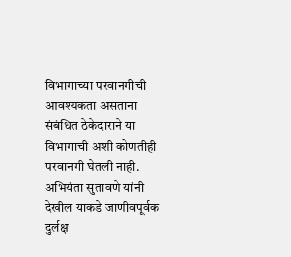विभागाच्या परवानगीची आवश्यकता असताना संबंधित ठेकेदाराने या विभागाची अशी कोणतीही परवानगी घेतली नाही. अभियंता सुतावणे यांनी देखील याकडे जाणीवपूर्वक दुर्लक्ष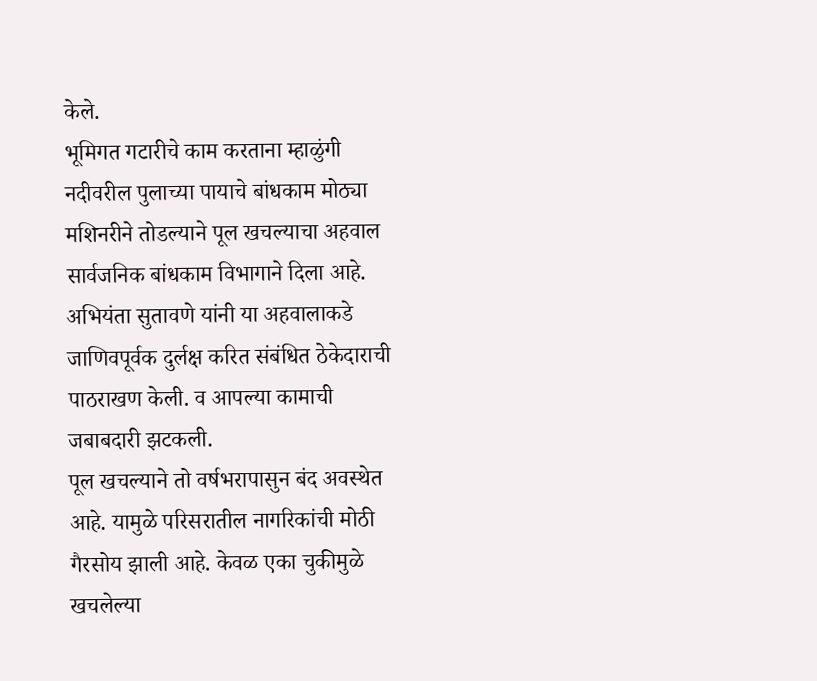केले.
भूमिगत गटारीचे काम करताना म्हाळुंगी नदीवरील पुलाच्या पायाचे बांधकाम मोठ्या मशिनरीने तोडल्याने पूल खचल्याचा अहवाल सार्वजनिक बांधकाम विभागाने दिला आहे. अभियंता सुतावणे यांनी या अहवालाकडे जाणिवपूर्वक दुर्लक्ष करित संबंधित ठेकेदाराची पाठराखण केली. व आपल्या कामाची जबाबदारी झटकली.
पूल खचल्याने तो वर्षभरापासुन बंद अवस्थेत आहे. यामुळे परिसरातील नागरिकांची मोठी गैरसोय झाली आहे. केवळ एका चुकीमुळे खचलेल्या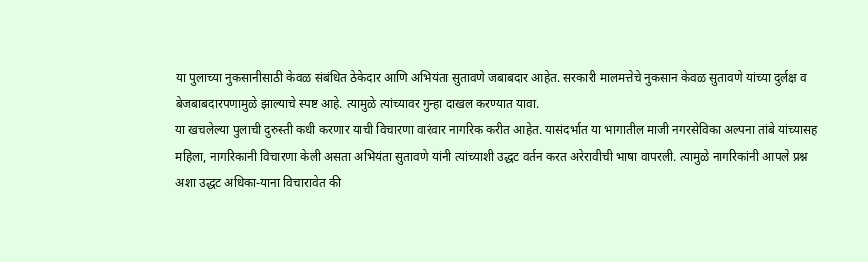या पुलाच्या नुकसानीसाठी केवळ संबंधित ठेकेदार आणि अभियंता सुतावणे जबाबदार आहेत. सरकारी मालमत्तेचे नुकसान केवळ सुतावणे यांच्या दुर्लक्ष व बेजबाबदारपणामुळे झाल्याचे स्पष्ट आहे. त्यामुळे त्यांच्यावर गुन्हा दाखल करण्यात यावा.
या खचलेल्या पुलाची दुरुस्ती कधी करणार याची विचारणा वारंवार नागरिक करीत आहेत. यासंदर्भात या भागातील माजी नगरसेविका अल्पना तांबे यांच्यासह महिला, नागरिकानी विचारणा केली असता अभियंता सुतावणे यांनी त्यांच्याशी उद्धट वर्तन करत अरेरावीची भाषा वापरली. त्यामुळे नागरिकांनी आपले प्रश्न अशा उद्धट अधिका-याना विचारावेत की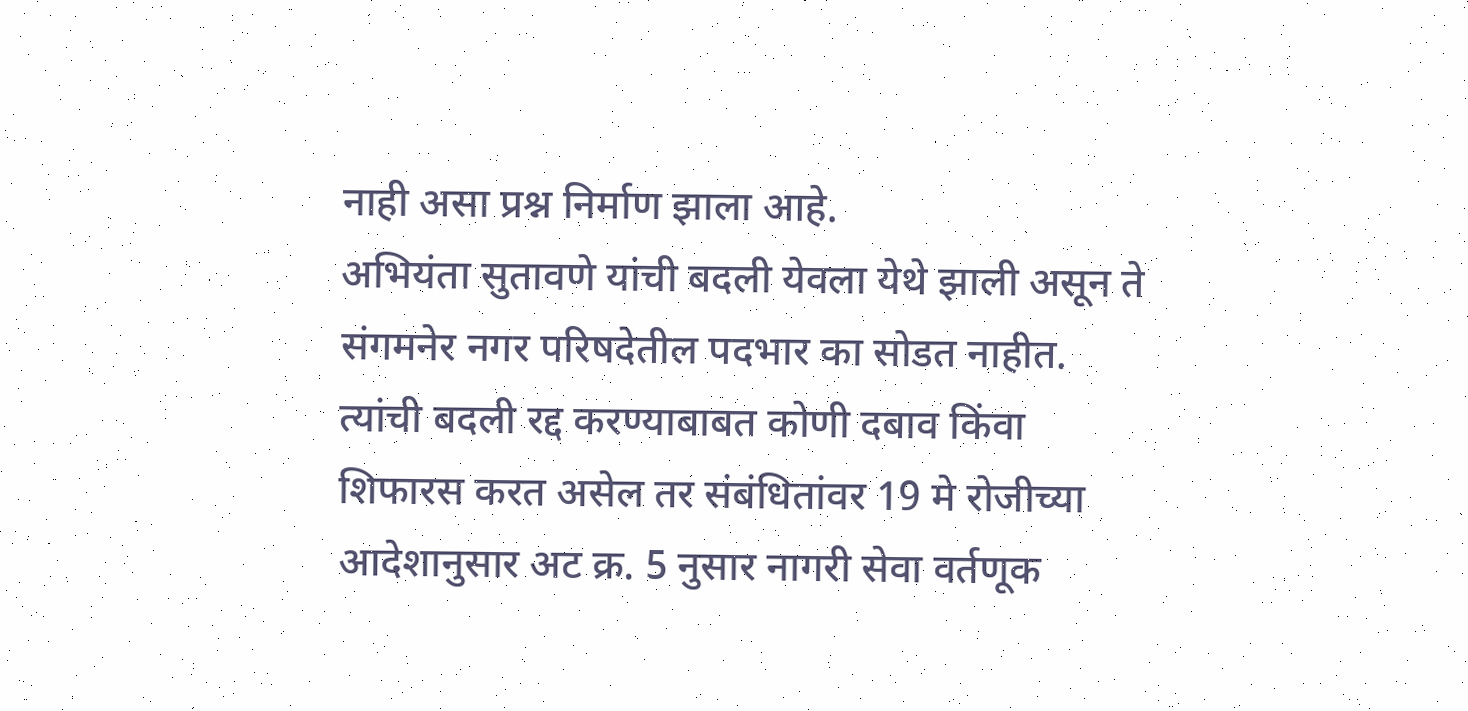नाही असा प्रश्न निर्माण झाला आहे.
अभियंता सुतावणे यांची बदली येवला येथे झाली असून ते संगमनेर नगर परिषदेतील पदभार का सोडत नाहीत. त्यांची बदली रद्द करण्याबाबत कोणी दबाव किंवा शिफारस करत असेल तर संबंधितांवर 19 मे रोजीच्या आदेशानुसार अट क्र. 5 नुसार नागरी सेवा वर्तणूक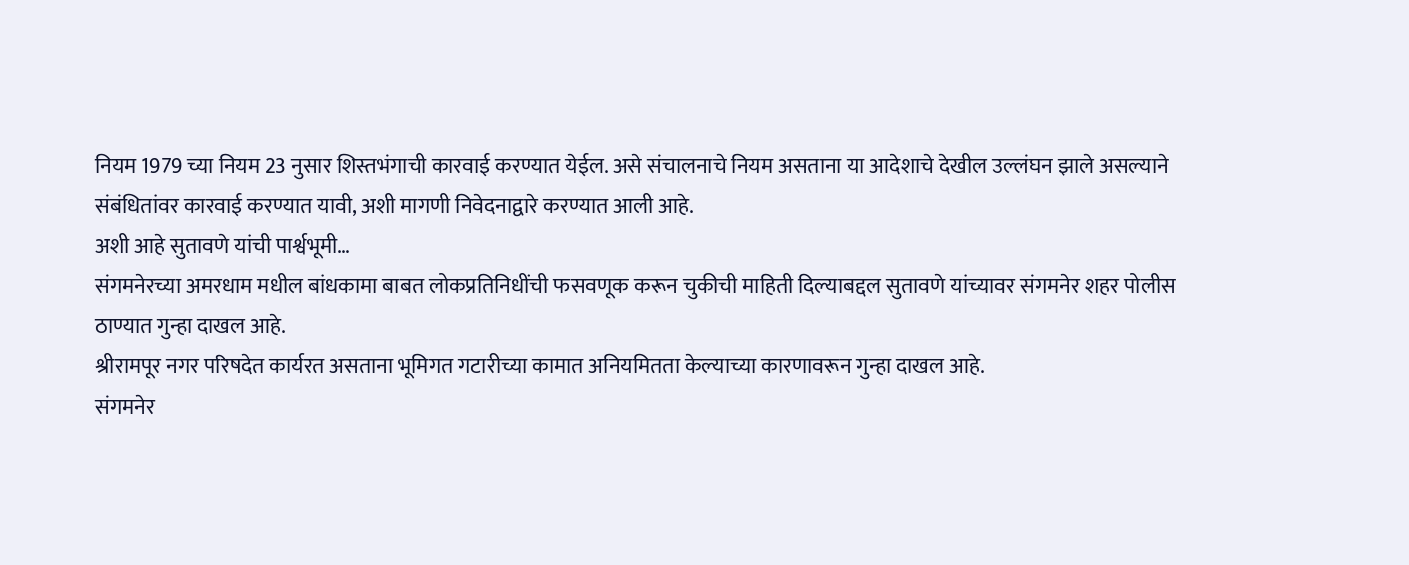नियम 1979 च्या नियम 23 नुसार शिस्तभंगाची कारवाई करण्यात येईल. असे संचालनाचे नियम असताना या आदेशाचे देखील उल्लंघन झाले असल्याने संबंधितांवर कारवाई करण्यात यावी, अशी मागणी निवेदनाद्वारे करण्यात आली आहे.
अशी आहे सुतावणे यांची पार्श्वभूमी…
संगमनेरच्या अमरधाम मधील बांधकामा बाबत लोकप्रतिनिधींची फसवणूक करून चुकीची माहिती दिल्याबद्दल सुतावणे यांच्यावर संगमनेर शहर पोलीस ठाण्यात गुन्हा दाखल आहे.
श्रीरामपूर नगर परिषदेत कार्यरत असताना भूमिगत गटारीच्या कामात अनियमितता केल्याच्या कारणावरून गुन्हा दाखल आहे.
संगमनेर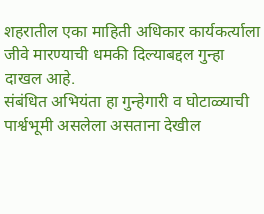शहरातील एका माहिती अधिकार कार्यकर्त्याला जीवे मारण्याची धमकी दिल्याबद्दल गुन्हा दाखल आहे.
संबंधित अभियंता हा गुन्हेगारी व घोटाळ्याची पार्श्वभूमी असलेला असताना देखील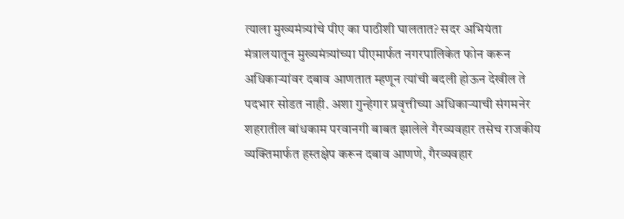त्याला मुख्यमंत्र्यांचे पीए का पाठीशी घालतात? सदर अभियंता मंत्रालयातून मुख्यमंत्र्यांच्या पीएमार्फत नगरपालिकेत फोन करून अधिकाऱ्यांवर दबाव आणतात म्हणून त्यांची बदली होऊन देखील ते पदभार सोडत नाही. अशा गुन्हेगार प्रवृत्तीच्या अधिकाऱ्याची संगमनेर शहरातील बांधकाम परवानगी बाबत झालेले गैरव्यवहार तसेच राजकीय व्यक्तिमार्फत हस्तक्षेप करून दबाव आणणे, गैरव्यवहार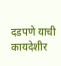दडपणे याची कायदेशीर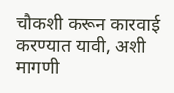चौकशी करून कारवाई करण्यात यावी, अशी मागणी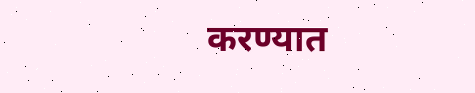करण्यात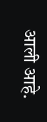आली आहे.